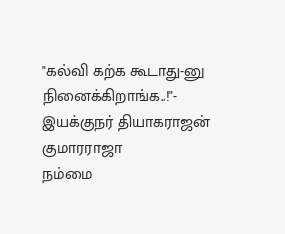"கல்வி கற்க கூடாது-னு நினைக்கிறாங்க..!"- இயக்குநர் தியாகராஜன் குமாரராஜா
நம்மை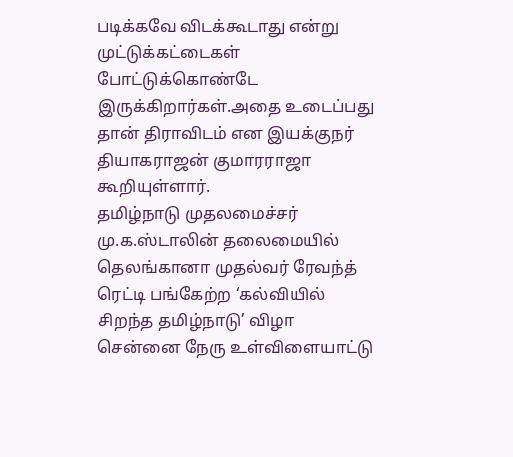படிக்கவே விடக்கூடாது என்று முட்டுக்கட்டைகள் போட்டுக்கொண்டே இருக்கிறார்கள்.அதை உடைப்பது தான் திராவிடம் என இயக்குநர் தியாகராஜன் குமாரராஜா கூறியுள்ளார்.
தமிழ்நாடு முதலமைச்சர் மு.க.ஸ்டாலின் தலைமையில் தெலங்கானா முதல்வர் ரேவந்த் ரெட்டி பங்கேற்ற ‘கல்வியில் சிறந்த தமிழ்நாடு’ விழா சென்னை நேரு உள்விளையாட்டு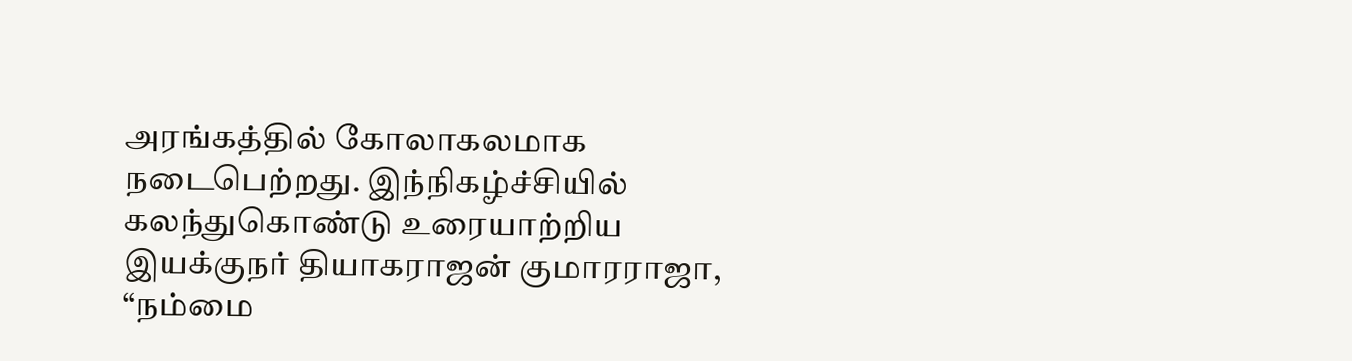அரங்கத்தில் கோலாகலமாக நடைபெற்றது. இந்நிகழ்ச்சியில் கலந்துகொண்டு உரையாற்றிய இயக்குநர் தியாகராஜன் குமாரராஜா, “நம்மை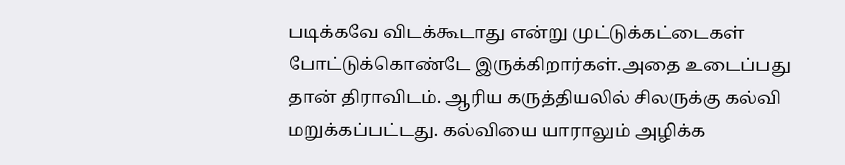படிக்கவே விடக்கூடாது என்று முட்டுக்கட்டைகள் போட்டுக்கொண்டே இருக்கிறார்கள்.அதை உடைப்பது தான் திராவிடம். ஆரிய கருத்தியலில் சிலருக்கு கல்வி மறுக்கப்பட்டது. கல்வியை யாராலும் அழிக்க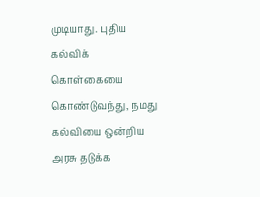முடியாது. புதிய கல்விக் கொள்கையை கொண்டுவந்து, நமது கல்வியை ஒன்றிய அரசு தடுக்க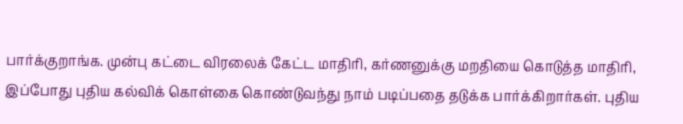பார்க்குறாங்க. முன்பு கட்டை விரலைக் கேட்ட மாதிரி, கர்ணனுக்கு மறதியை கொடுத்த மாதிரி, இப்போது புதிய கல்விக் கொள்கை கொண்டுவந்து நாம் படிப்பதை தடுக்க பார்க்கிறார்கள். புதிய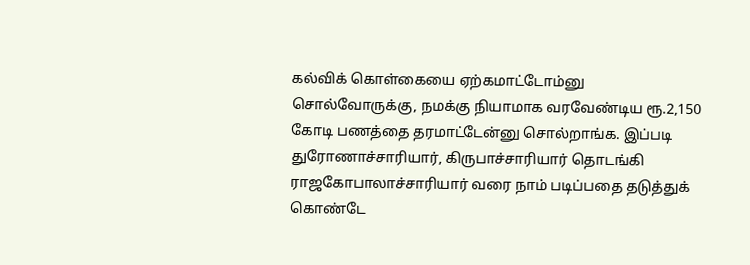கல்விக் கொள்கையை ஏற்கமாட்டோம்னு சொல்வோருக்கு, நமக்கு நியாமாக வரவேண்டிய ரூ.2,150 கோடி பணத்தை தரமாட்டேன்னு சொல்றாங்க. இப்படி துரோணாச்சாரியார், கிருபாச்சாரியார் தொடங்கி ராஜகோபாலாச்சாரியார் வரை நாம் படிப்பதை தடுத்துக் கொண்டே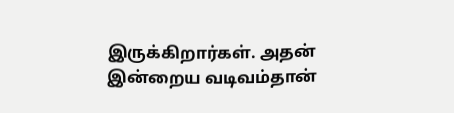இருக்கிறார்கள். அதன் இன்றைய வடிவம்தான்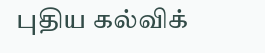புதிய கல்விக்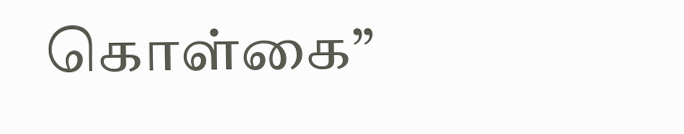கொள்கை”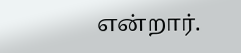என்றார்.